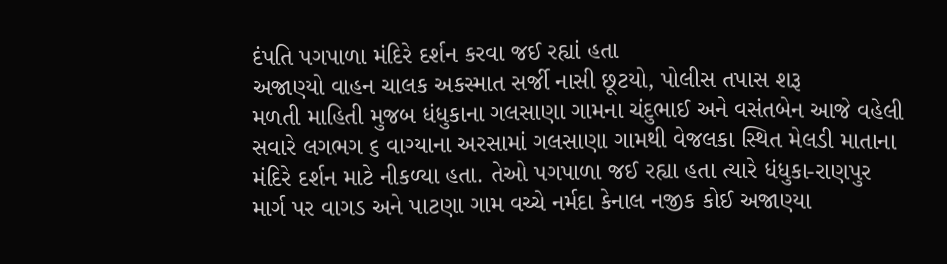દંપતિ પગપાળા મંદિરે દર્શન કરવા જઈ રહ્યાં હતા
અજાણ્યો વાહન ચાલક અકસ્માત સર્જી નાસી છૂટયો, પોલીસ તપાસ શરૂ
મળતી માહિતી મુજબ ધંધુકાના ગલસાણા ગામના ચંદુભાઈ અને વસંતબેન આજે વહેલી સવારે લગભગ ૬ વાગ્યાના અરસામાં ગલસાણા ગામથી વેજલકા સ્થિત મેલડી માતાના મંદિરે દર્શન માટે નીકળ્યા હતા. તેઓ પગપાળા જઈ રહ્યા હતા ત્યારે ધંધુકા-રાણપુર માર્ગ પર વાગડ અને પાટણા ગામ વચ્ચે નર્મદા કેનાલ નજીક કોઈ અજાણ્યા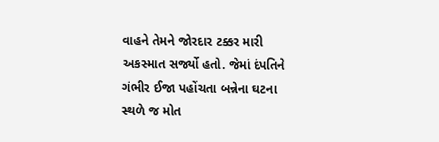વાહને તેમને જોરદાર ટક્કર મારી અકસ્માત સર્જ્યો હતો. જેમાં દંપતિને ગંભીર ઈજા પહોંચતા બન્નેના ઘટના સ્થળે જ મોત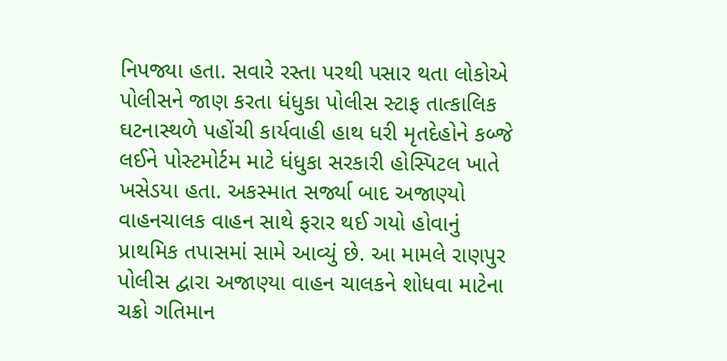નિપજ્યા હતા. સવારે રસ્તા પરથી પસાર થતા લોકોએ પોલીસને જાણ કરતા ધંધુકા પોલીસ સ્ટાફ તાત્કાલિક ઘટનાસ્થળે પહોંચી કાર્યવાહી હાથ ધરી મૃતદેહોને કબ્જે લઈને પોસ્ટમોર્ટમ માટે ધંધુકા સરકારી હોસ્પિટલ ખાતે ખસેડયા હતા. અકસ્માત સર્જ્યા બાદ અજાણ્યો વાહનચાલક વાહન સાથે ફરાર થઈ ગયો હોવાનું પ્રાથમિક તપાસમાં સામે આવ્યું છે. આ મામલે રાણપુર પોલીસ દ્વારા અજાણ્યા વાહન ચાલકને શોધવા માટેના ચક્રો ગતિમાન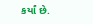કર્યાં છે.